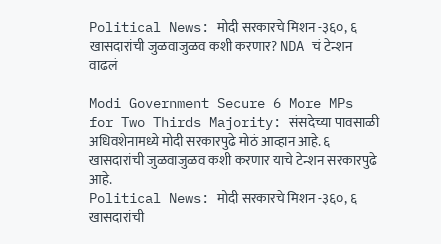Political News: मोदी सरकारचे मिशन -३६०, ६ खासदारांची जुळवाजुळव कशी करणार? NDA चं टेन्शन वाढलं

Modi Government Secure 6 More MPs for Two Thirds Majority: संसदेच्या पावसाळी अधिवशेनामध्ये मोदी सरकारपुढे मोठं आव्हान आहे. ६ खासदारांची जुळवाजुळव कशी करणार याचे टेन्शन सरकारपुढे आहे.
Political News: मोदी सरकारचे मिशन -३६०, ६ खासदारांची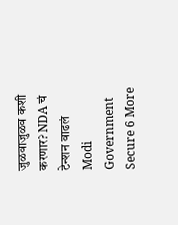जुळवाजुळव कशी करणार? NDA चं टेन्शन वाढलं
Modi Government Secure 6 More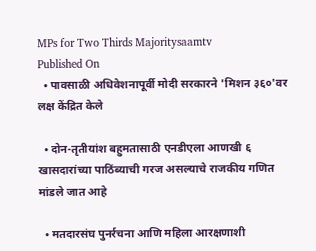MPs for Two Thirds Majoritysaamtv
Published On
  • पावसाळी अधिवेशनापूर्वी मोदी सरकारने 'मिशन ३६०'वर लक्ष केंद्रित केले

  • दोन-तृतीयांश बहुमतासाठी एनडीएला आणखी ६ खासदारांच्या पाठिंब्याची गरज असल्याचे राजकीय गणित मांडले जात आहे

  • मतदारसंघ पुनर्रचना आणि महिला आरक्षणाशी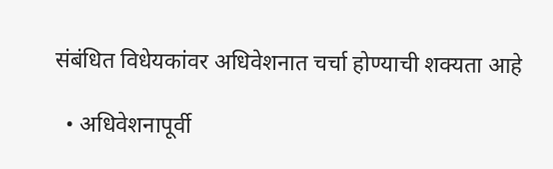संबंधित विधेयकांवर अधिवेशनात चर्चा होण्याची शक्यता आहे

  • अधिवेशनापूर्वी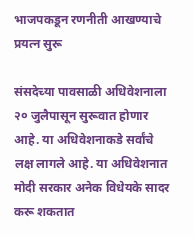भाजपकडून रणनीती आखण्याचे प्रयत्न सुरू

संसदेच्या पावसाळी अधिवेशनाला २० जुलैपासून सुरूवात होणार आहे. या अधिवेशनाकडे सर्वांचे लक्ष लागले आहे. या अधिवेशनात मोदी सरकार अनेक विधेयके सादर करू शकतात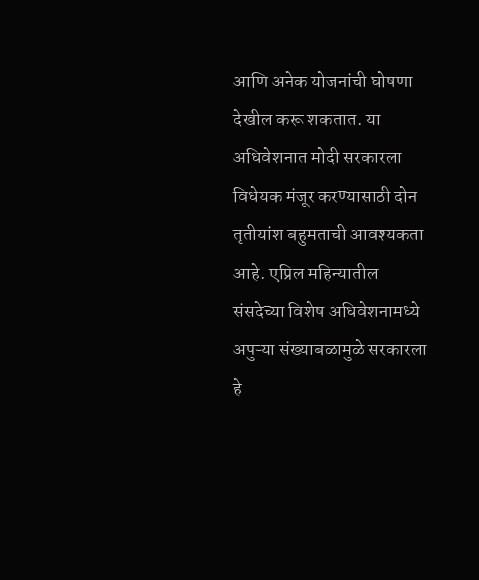आणि अनेक योजनांची घोषणा देखील करू शकतात. या अधिवेशनात मोदी सरकारला विधेयक मंजूर करण्यासाठी दोन तृतीयांश बहुमताची आवश्यकता आहे. एप्रिल महिन्यातील संसदेच्या विशेष अधिवेशनामध्ये अपुऱ्या संख्याबळामुळे सरकारला हे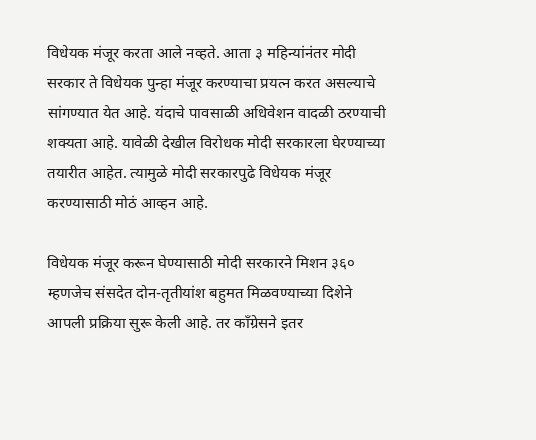विधेयक मंजूर करता आले नव्हते. आता ३ महिन्यांनंतर मोदी सरकार ते विधेयक पुन्हा मंजूर करण्याचा प्रयत्न करत असल्याचे सांगण्यात येत आहे. यंदाचे पावसाळी अधिवेशन वादळी ठरण्याची शक्यता आहे. यावेळी देखील विरोधक मोदी सरकारला घेरण्याच्या तयारीत आहेत. त्यामुळे मोदी सरकारपुढे विधेयक मंजूर करण्यासाठी मोठं आव्हन आहे.

विधेयक मंजूर करून घेण्यासाठी मोदी सरकारने मिशन ३६० म्हणजेच संसदेत दोन-तृतीयांश बहुमत मिळवण्याच्या दिशेने आपली प्रक्रिया सुरू केली आहे. तर काँग्रेसने इतर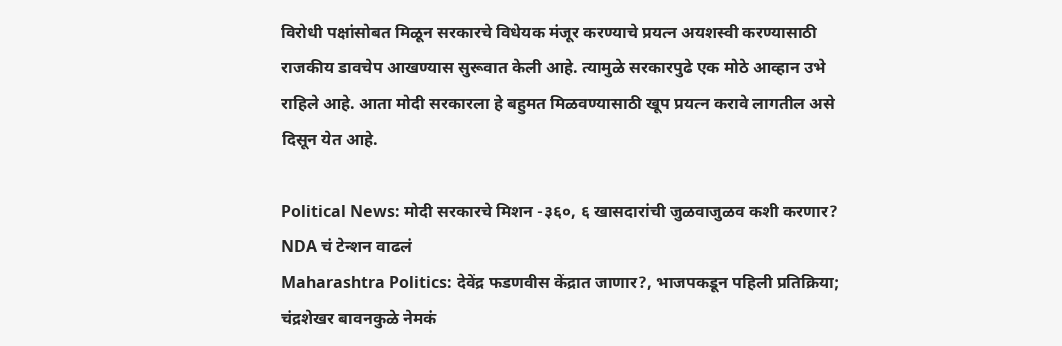विरोधी पक्षांसोबत मिळून सरकारचे विधेयक मंजूर करण्याचे प्रयत्न अयशस्वी करण्यासाठी राजकीय डावचेप आखण्यास सुरूवात केली आहे. त्यामुळे सरकारपुढे एक मोठे आव्हान उभे राहिले आहे. आता मोदी सरकारला हे बहुमत मिळवण्यासाठी खूप प्रयत्न करावे लागतील असे दिसून येत आहे.

Political News: मोदी सरकारचे मिशन -३६०, ६ खासदारांची जुळवाजुळव कशी करणार? NDA चं टेन्शन वाढलं
Maharashtra Politics: देवेंद्र फडणवीस केंद्रात जाणार?, भाजपकडून पहिली प्रतिक्रिया; चंद्रशेखर बावनकुळे नेमकं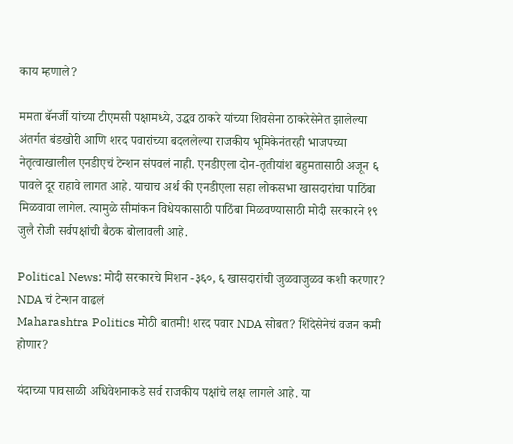काय म्हणाले?

ममता बॅनर्जी यांच्या टीएमसी पक्षामध्ये, उद्धव ठाकरे यांच्या शिवसेना ठाकरेसेनेत झालेल्या अंतर्गत बंडखोरी आणि शरद पवारांच्या बदललेल्या राजकीय भूमिकेनंतरही भाजपच्या नेतृत्वाखालील एनडीएचं टेन्शन संपवलं नाही. एनडीएला दोन-तृतीयांश बहुमतासाठी अजून ६ पावले दूर राहावे लागत आहे. याचाच अर्थ की एनडीएला सहा लोकसभा खासदारांचा पाठिंबा मिळवावा लागेल. त्यामुळे सीमांकन विधेयकासाठी पाठिंबा मिळवण्यासाठी मोदी सरकारने १९ जुलै रोजी सर्वपक्षांची बैठक बोलावली आहे.

Political News: मोदी सरकारचे मिशन -३६०, ६ खासदारांची जुळवाजुळव कशी करणार? NDA चं टेन्शन वाढलं
Maharashtra Politics मोठी बातमी! शरद पवार NDA सोबत? शिंदेसेनेचं वजन कमी होणार?

यंदाच्या पावसाळी अधिवेशनाकडे सर्व राजकीय पक्षांचे लक्ष लागले आहे. या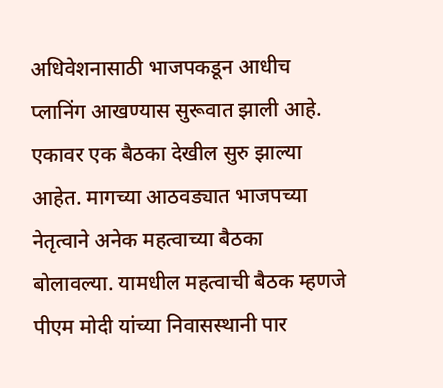अधिवेशनासाठी भाजपकडून आधीच प्लानिंग आखण्यास सुरूवात झाली आहे. एकावर एक बैठका देखील सुरु झाल्या आहेत. मागच्या आठवड्यात भाजपच्या नेतृत्वाने अनेक महत्वाच्या बैठका बोलावल्या. यामधील महत्वाची बैठक म्हणजे पीएम मोदी यांच्या निवासस्थानी पार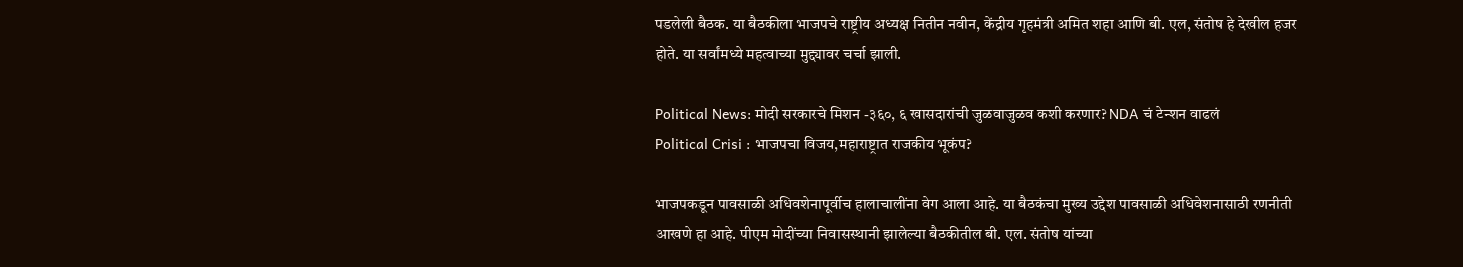पडलेली बैठक. या बैठकीला भाजपचे राष्ट्रीय अध्यक्ष नितीन नवीन, केंद्रीय गृहमंत्री अमित शहा आणि बी. एल, संतोष हे देखील हजर होते. या सर्वांमध्ये महत्वाच्या मुद्द्यावर चर्चा झाली.

Political News: मोदी सरकारचे मिशन -३६०, ६ खासदारांची जुळवाजुळव कशी करणार? NDA चं टेन्शन वाढलं
Political Crisi : भाजपचा विजय,महाराष्ट्रात राजकीय भूकंप?

भाजपकडून पावसाळी अधिवशेनापूर्वीच हालाचालींना वेग आला आहे. या बैठकंचा मुख्य उद्देश पावसाळी अधिवेशनासाठी रणनीती आखणे हा आहे. पीएम मोदींच्या निवासस्थानी झालेल्या बैठकीतील बी. एल. संतोष यांच्या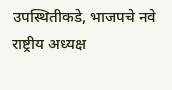उपस्थितीकडे, भाजपचे नवे राष्ट्रीय अध्यक्ष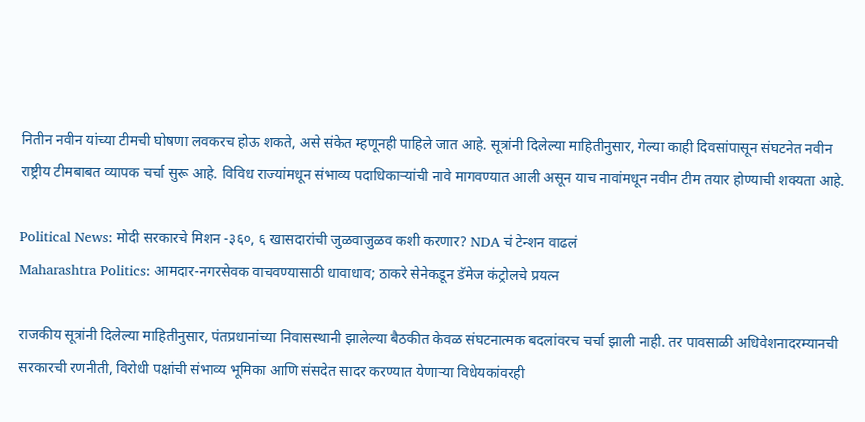नितीन नवीन यांच्या टीमची घोषणा लवकरच होऊ शकते, असे संकेत म्हणूनही पाहिले जात आहे. सूत्रांनी दिलेल्या माहितीनुसार, गेल्या काही दिवसांपासून संघटनेत नवीन राष्ट्रीय टीमबाबत व्यापक चर्चा सुरू आहे. विविध राज्यांमधून संभाव्य पदाधिकाऱ्यांची नावे मागवण्यात आली असून याच नावांमधून नवीन टीम तयार होण्याची शक्यता आहे.

Political News: मोदी सरकारचे मिशन -३६०, ६ खासदारांची जुळवाजुळव कशी करणार? NDA चं टेन्शन वाढलं
Maharashtra Politics: आमदार-नगरसेवक वाचवण्यासाठी धावाधाव; ठाकरे सेनेकडून डॅमेज कंट्रोलचे प्रयत्न

राजकीय सूत्रांनी दिलेल्या माहितीनुसार, पंतप्रधानांच्या निवासस्थानी झालेल्या बैठकीत केवळ संघटनात्मक बदलांवरच चर्चा झाली नाही. तर पावसाळी अधिवेशनादरम्यानची सरकारची रणनीती, विरोधी पक्षांची संभाव्य भूमिका आणि संसदेत सादर करण्यात येणाऱ्या विधेयकांवरही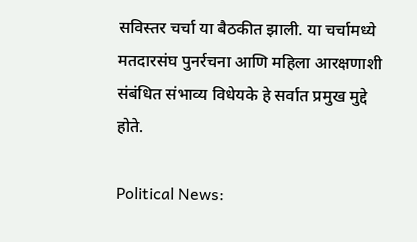सविस्तर चर्चा या बैठकीत झाली. या चर्चामध्ये मतदारसंघ पुनर्रचना आणि महिला आरक्षणाशी संबंधित संभाव्य विधेयके हे सर्वात प्रमुख मुद्दे होते.

Political News: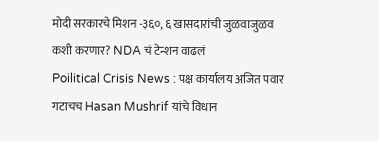मोदी सरकारचे मिशन -३६०, ६ खासदारांची जुळवाजुळव कशी करणार? NDA चं टेन्शन वाढलं
Poilitical Crisis News : पक्ष कार्यालय अजित पवार गटाचच Hasan Mushrif यांचे विधान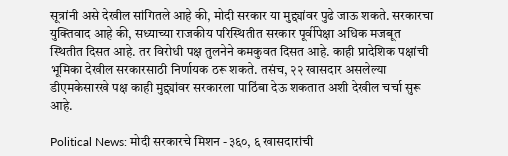सूत्रांनी असे देखील सांगितले आहे की, मोदी सरकार या मुद्द्यांवर पुढे जाऊ शकते. सरकारचा युक्तिवाद आहे की, सध्याच्या राजकीय परिस्थितीत सरकार पूर्वीपेक्षा अधिक मजबूत स्थितीत दिसत आहे. तर विरोधी पक्ष तुलनेने कमकुवत दिसत आहे. काही प्रादेशिक पक्षांची भूमिका देखील सरकारसाठी निर्णायक ठरू शकते. तसंच, २२ खासदार असलेल्या डीएमकेसारखे पक्ष काही मुद्द्यांवर सरकारला पाठिंबा देऊ शकतात अशी देखील चर्चा सुरू आहे.

Political News: मोदी सरकारचे मिशन -३६०, ६ खासदारांची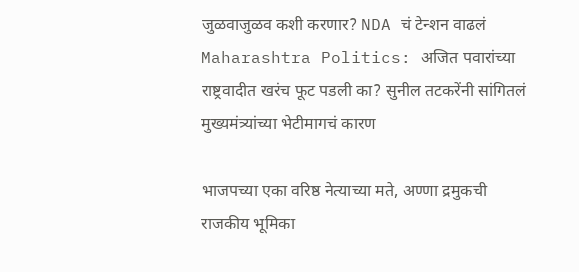जुळवाजुळव कशी करणार? NDA चं टेन्शन वाढलं
Maharashtra Politics: अजित पवारांच्या राष्ट्रवादीत खरंच फूट पडली का? सुनील तटकरेंनी सांगितलं मुख्यमंत्र्यांच्या भेटीमागचं कारण

भाजपच्या एका वरिष्ठ नेत्याच्या मते, अण्णा द्रमुकची राजकीय भूमिका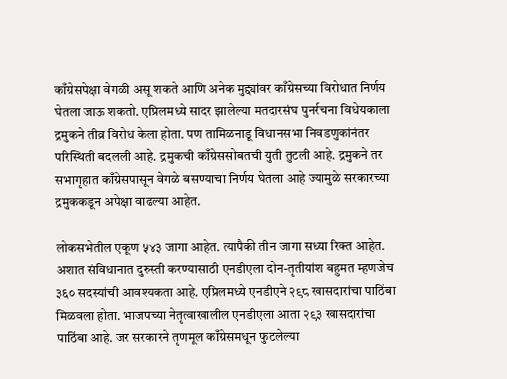काँग्रेसपेक्षा वेगळी असू शकते आणि अनेक मुद्द्यांवर काँग्रेसच्या विरोधात निर्णय घेतला जाऊ शकतो. एप्रिलमध्ये सादर झालेल्या मतदारसंघ पुनर्रचना विधेयकाला द्रमुकने तीव्र विरोध केला होता. पण तामिळनाडू विधानसभा निवडणुकांनंतर परिस्थिती बदलली आहे. द्रमुकची काँग्रेससोबतची युती तुटली आहे. द्रमुकने तर सभागृहात काँग्रेसपासून वेगळे बसण्याचा निर्णय घेतला आहे ज्यामुळे सरकारच्या द्रमुककडून अपेक्षा वाढल्या आहेत.

लोकसभेतील एकूण ५४३ जागा आहेत. त्यापैकी तीन जागा सध्या रिक्त आहेत. अशात संविधानात दुरुस्ती करण्यासाठी एनडीएला दोन-तृतीयांश बहुमत म्हणजेच ३६० सदस्यांची आवश्यकता आहे. एप्रिलमध्ये एनडीएने २९८ खासदारांचा पाठिंबा मिळवला होता. भाजपच्या नेतृत्वाखालील एनडीएला आता २९३ खासदारांचा पाठिंबा आहे. जर सरकारने तृणमूल काँग्रेसमधून फुटलेल्या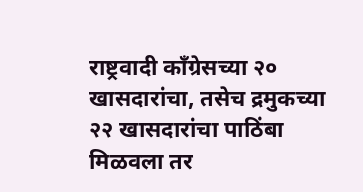राष्ट्रवादी काँग्रेसच्या २० खासदारांचा, तसेच द्रमुकच्या २२ खासदारांचा पाठिंबा मिळवला तर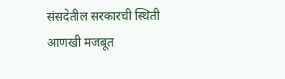संसदेतील सरकारची स्थिती आणखी मजबूत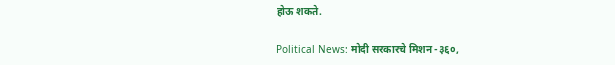होऊ शकते.

Political News: मोदी सरकारचे मिशन -३६०,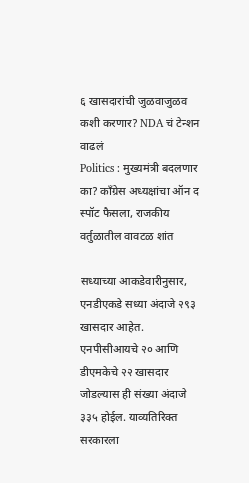६ खासदारांची जुळवाजुळव कशी करणार? NDA चं टेन्शन वाढलं
Politics : मुख्यमंत्री बदलणार का? काँग्रेस अध्यक्षांचा ऑन द स्पॉट फैसला, राजकीय वर्तुळातील वावटळ शांत

सध्याच्या आकडेवारीनुसार, एनडीएकडे सध्या अंदाजे २९३ खासदार आहेत. एनपीसीआयचे २० आणि डीएमकेचे २२ खासदार जोडल्यास ही संख्या अंदाजे ३३५ होईल. याव्यतिरिक्त सरकारला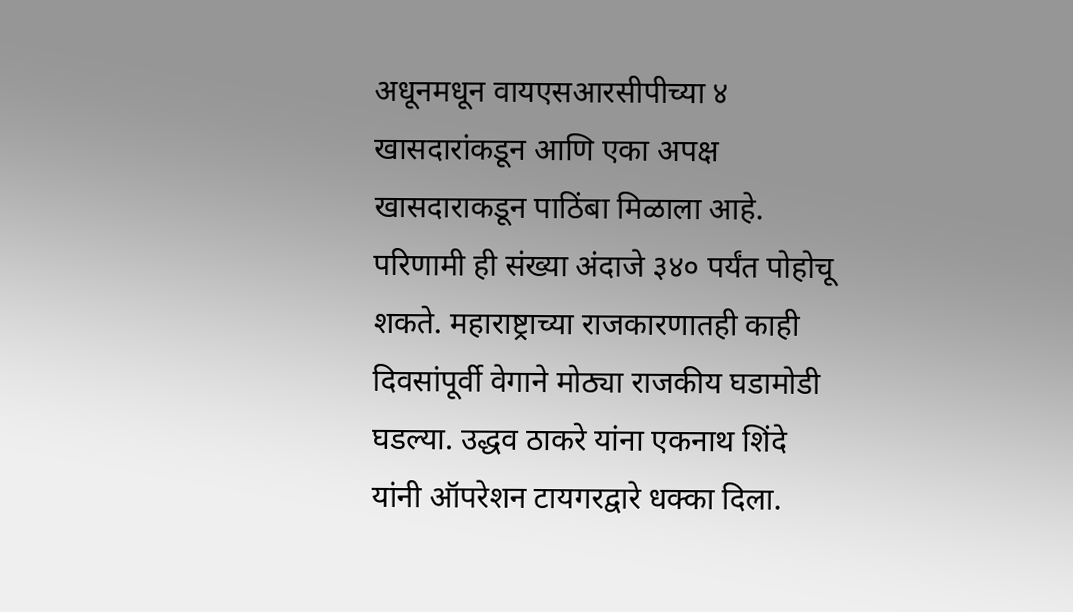अधूनमधून वायएसआरसीपीच्या ४ खासदारांकडून आणि एका अपक्ष खासदाराकडून पाठिंबा मिळाला आहे. परिणामी ही संख्या अंदाजे ३४० पर्यंत पोहोचू शकते. महाराष्ट्राच्या राजकारणातही काही दिवसांपूर्वी वेगाने मोठ्या राजकीय घडामोडी घडल्या. उद्धव ठाकरे यांना एकनाथ शिंदे यांनी ऑपरेशन टायगरद्वारे धक्का दिला.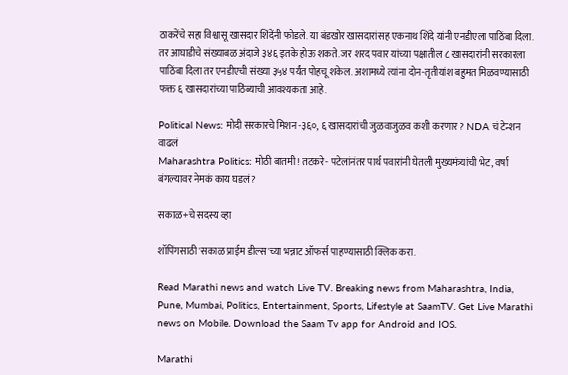ठाकरेंचे सहा विश्वासू खासदार शिंदेंनी फोडले. या बंडखोर खासदारांसह एकनाथ शिंदे यांनी एनडीएला पाठिंबा दिला. तर आघाडीचे संख्याबळ अंदाजे ३४६ इतके होऊ शकते. जर शरद पवार यांच्या पक्षातील ८ खासदारांनी सरकारला पाठिंबा दिला तर एनडीएची संख्या ३५४ पर्यंत पोहचू शकेल. अशामध्ये त्यांना दोन-तृतीयांश बहुमत मिळवण्यासाठी फक्त ६ खासदारांच्या पाठिंब्याची आवश्यकता आहे.

Political News: मोदी सरकारचे मिशन -३६०, ६ खासदारांची जुळवाजुळव कशी करणार? NDA चं टेन्शन वाढलं
Maharashtra Politics: मोठी बातमी! तटकरे- पटेलांनंतर पार्थ पवारांनी घेतली मुख्यमंत्र्यांची भेट, वर्षा बंगल्यावर नेमकं काय घडलं?

सकाळ+चे सदस्य व्हा

शॉपिंगसाठी 'सकाळ प्राईम डील्स'च्या भन्नाट ऑफर्स पाहण्यासाठी क्लिक करा.

Read Marathi news and watch Live TV. Breaking news from Maharashtra, India, Pune, Mumbai, Politics, Entertainment, Sports, Lifestyle at SaamTV. Get Live Marathi news on Mobile. Download the Saam Tv app for Android and IOS.

Marathi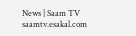News | Saam TV
saamtv.esakal.com